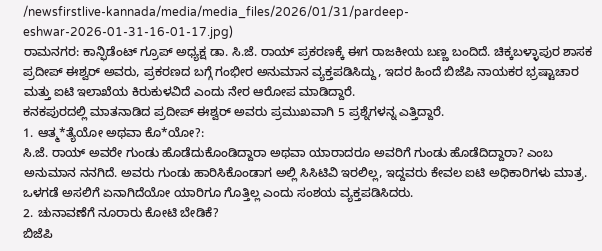/newsfirstlive-kannada/media/media_files/2026/01/31/pardeep-eshwar-2026-01-31-16-01-17.jpg)
ರಾಮನಗರ: ಕಾನ್ಫಿಡೆಂಟ್ ಗ್ರೂಪ್ ಅಧ್ಯಕ್ಷ ಡಾ. ಸಿ.ಜೆ. ರಾಯ್ ಪ್ರಕರಣಕ್ಕೆ ಈಗ ರಾಜಕೀಯ ಬಣ್ಣ ಬಂದಿದೆ. ಚಿಕ್ಕಬಳ್ಳಾಪುರ ಶಾಸಕ ಪ್ರದೀಪ್ ಈಶ್ವರ್ ಅವರು, ಪ್ರಕರಣದ ಬಗ್ಗೆ ಗಂಭೀರ ಅನುಮಾನ ವ್ಯಕ್ತಪಡಿಸಿದ್ದು, ಇದರ ಹಿಂದೆ ಬಿಜೆಪಿ ನಾಯಕರ ಭ್ರಷ್ಟಾಚಾರ ಮತ್ತು ಐಟಿ ಇಲಾಖೆಯ ಕಿರುಕುಳವಿದೆ ಎಂದು ನೇರ ಆರೋಪ ಮಾಡಿದ್ದಾರೆ.
ಕನಕಪುರದಲ್ಲಿ ಮಾತನಾಡಿದ ಪ್ರದೀಪ್ ಈಶ್ವರ್ ಅವರು ಪ್ರಮುಖವಾಗಿ 5 ಪ್ರಶ್ನೆಗಳನ್ನ ಎತ್ತಿದ್ದಾರೆ.
1. ಆತ್ಮ*ತ್ಯೆಯೋ ಅಥವಾ ಕೊ*ಯೋ?:
ಸಿ.ಜೆ. ರಾಯ್ ಅವರೇ ಗುಂಡು ಹೊಡೆದುಕೊಂಡಿದ್ದಾರಾ ಅಥವಾ ಯಾರಾದರೂ ಅವರಿಗೆ ಗುಂಡು ಹೊಡೆದಿದ್ದಾರಾ? ಎಂಬ ಅನುಮಾನ ನನಗಿದೆ. ಅವರು ಗುಂಡು ಹಾರಿಸಿಕೊಂಡಾಗ ಅಲ್ಲಿ ಸಿಸಿಟಿವಿ ಇರಲಿಲ್ಲ, ಇದ್ದವರು ಕೇವಲ ಐಟಿ ಅಧಿಕಾರಿಗಳು ಮಾತ್ರ. ಒಳಗಡೆ ಅಸಲಿಗೆ ಏನಾಗಿದೆಯೋ ಯಾರಿಗೂ ಗೊತ್ತಿಲ್ಲ ಎಂದು ಸಂಶಯ ವ್ಯಕ್ತಪಡಿಸಿದರು.
2. ಚುನಾವಣೆಗೆ ನೂರಾರು ಕೋಟಿ ಬೇಡಿಕೆ?
ಬಿಜೆಪಿ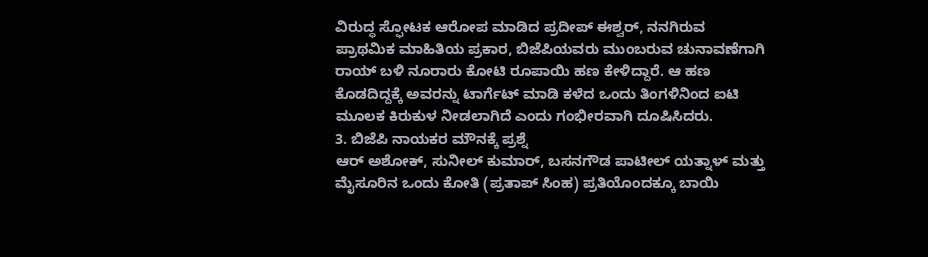ವಿರುದ್ಧ ಸ್ಫೋಟಕ ಆರೋಪ ಮಾಡಿದ ಪ್ರದೀಪ್ ಈಶ್ವರ್, ನನಗಿರುವ ಪ್ರಾಥಮಿಕ ಮಾಹಿತಿಯ ಪ್ರಕಾರ, ಬಿಜೆಪಿಯವರು ಮುಂಬರುವ ಚುನಾವಣೆಗಾಗಿ ರಾಯ್ ಬಳಿ ನೂರಾರು ಕೋಟಿ ರೂಪಾಯಿ ಹಣ ಕೇಳಿದ್ದಾರೆ. ಆ ಹಣ ಕೊಡದಿದ್ದಕ್ಕೆ ಅವರನ್ನು ಟಾರ್ಗೆಟ್ ಮಾಡಿ ಕಳೆದ ಒಂದು ತಿಂಗಳಿನಿಂದ ಐಟಿ ಮೂಲಕ ಕಿರುಕುಳ ನೀಡಲಾಗಿದೆ ಎಂದು ಗಂಭೀರವಾಗಿ ದೂಷಿಸಿದರು.
3. ಬಿಜೆಪಿ ನಾಯಕರ ಮೌನಕ್ಕೆ ಪ್ರಶ್ನೆ
ಆರ್ ಅಶೋಕ್, ಸುನೀಲ್ ಕುಮಾರ್, ಬಸನಗೌಡ ಪಾಟೀಲ್ ಯತ್ನಾಳ್ ಮತ್ತು ಮೈಸೂರಿನ ಒಂದು ಕೋತಿ (ಪ್ರತಾಪ್ ಸಿಂಹ) ಪ್ರತಿಯೊಂದಕ್ಕೂ ಬಾಯಿ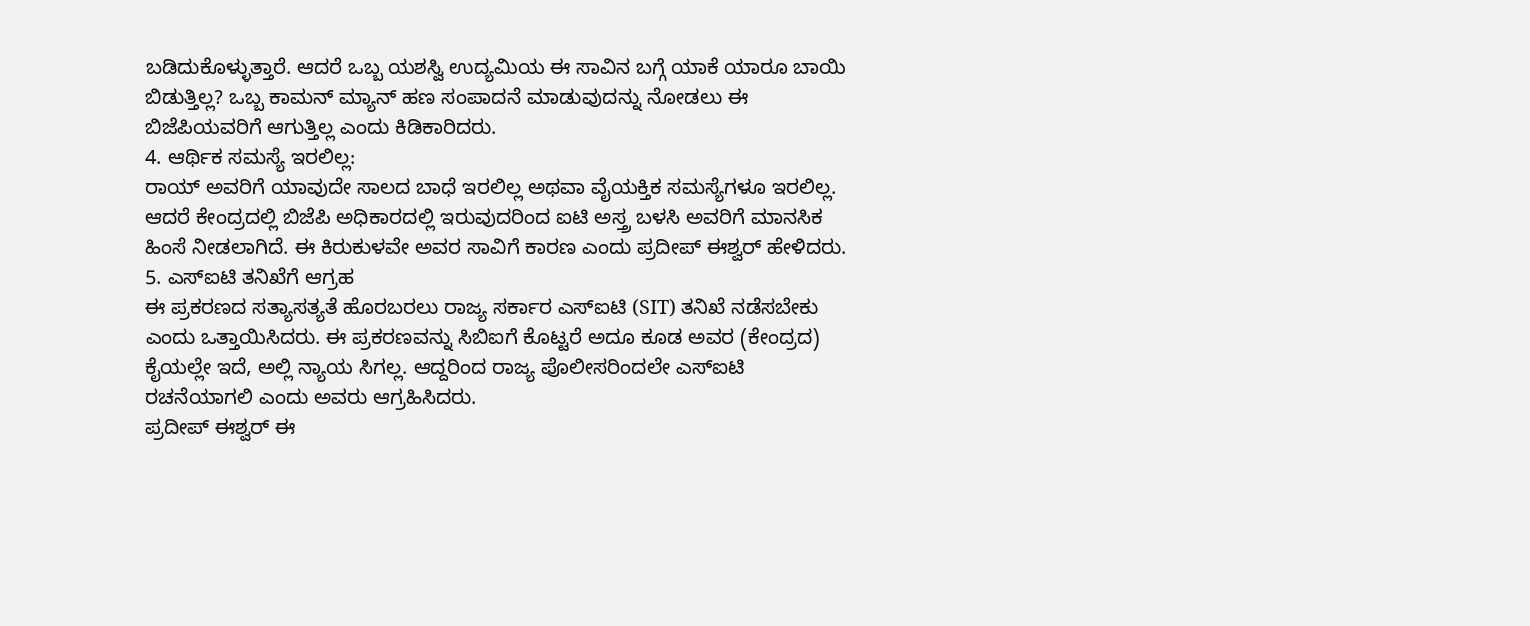ಬಡಿದುಕೊಳ್ಳುತ್ತಾರೆ. ಆದರೆ ಒಬ್ಬ ಯಶಸ್ವಿ ಉದ್ಯಮಿಯ ಈ ಸಾವಿನ ಬಗ್ಗೆ ಯಾಕೆ ಯಾರೂ ಬಾಯಿ ಬಿಡುತ್ತಿಲ್ಲ? ಒಬ್ಬ ಕಾಮನ್ ಮ್ಯಾನ್ ಹಣ ಸಂಪಾದನೆ ಮಾಡುವುದನ್ನು ನೋಡಲು ಈ ಬಿಜೆಪಿಯವರಿಗೆ ಆಗುತ್ತಿಲ್ಲ ಎಂದು ಕಿಡಿಕಾರಿದರು.
4. ಆರ್ಥಿಕ ಸಮಸ್ಯೆ ಇರಲಿಲ್ಲ:
ರಾಯ್ ಅವರಿಗೆ ಯಾವುದೇ ಸಾಲದ ಬಾಧೆ ಇರಲಿಲ್ಲ ಅಥವಾ ವೈಯಕ್ತಿಕ ಸಮಸ್ಯೆಗಳೂ ಇರಲಿಲ್ಲ. ಆದರೆ ಕೇಂದ್ರದಲ್ಲಿ ಬಿಜೆಪಿ ಅಧಿಕಾರದಲ್ಲಿ ಇರುವುದರಿಂದ ಐಟಿ ಅಸ್ತ್ರ ಬಳಸಿ ಅವರಿಗೆ ಮಾನಸಿಕ ಹಿಂಸೆ ನೀಡಲಾಗಿದೆ. ಈ ಕಿರುಕುಳವೇ ಅವರ ಸಾವಿಗೆ ಕಾರಣ ಎಂದು ಪ್ರದೀಪ್ ಈಶ್ವರ್ ಹೇಳಿದರು.
5. ಎಸ್ಐಟಿ ತನಿಖೆಗೆ ಆಗ್ರಹ
ಈ ಪ್ರಕರಣದ ಸತ್ಯಾಸತ್ಯತೆ ಹೊರಬರಲು ರಾಜ್ಯ ಸರ್ಕಾರ ಎಸ್ಐಟಿ (SIT) ತನಿಖೆ ನಡೆಸಬೇಕು ಎಂದು ಒತ್ತಾಯಿಸಿದರು. ಈ ಪ್ರಕರಣವನ್ನು ಸಿಬಿಐಗೆ ಕೊಟ್ಟರೆ ಅದೂ ಕೂಡ ಅವರ (ಕೇಂದ್ರದ) ಕೈಯಲ್ಲೇ ಇದೆ, ಅಲ್ಲಿ ನ್ಯಾಯ ಸಿಗಲ್ಲ. ಆದ್ದರಿಂದ ರಾಜ್ಯ ಪೊಲೀಸರಿಂದಲೇ ಎಸ್ಐಟಿ ರಚನೆಯಾಗಲಿ ಎಂದು ಅವರು ಆಗ್ರಹಿಸಿದರು.
ಪ್ರದೀಪ್ ಈಶ್ವರ್ ಈ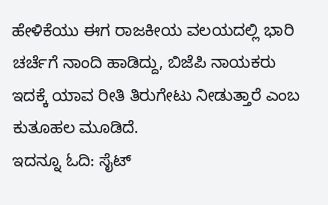ಹೇಳಿಕೆಯು ಈಗ ರಾಜಕೀಯ ವಲಯದಲ್ಲಿ ಭಾರಿ ಚರ್ಚೆಗೆ ನಾಂದಿ ಹಾಡಿದ್ದು, ಬಿಜೆಪಿ ನಾಯಕರು ಇದಕ್ಕೆ ಯಾವ ರೀತಿ ತಿರುಗೇಟು ನೀಡುತ್ತಾರೆ ಎಂಬ ಕುತೂಹಲ ಮೂಡಿದೆ.
ಇದನ್ನೂ ಓದಿ: ಸೈಟ್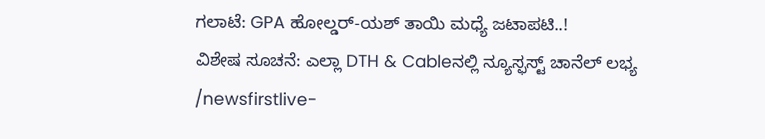ಗಲಾಟೆ: GPA ಹೋಲ್ಡರ್-ಯಶ್ ತಾಯಿ ಮಧ್ಯೆ ಜಟಾಪಟಿ..!
ವಿಶೇಷ ಸೂಚನೆ: ಎಲ್ಲಾ DTH & Cableನಲ್ಲಿ ನ್ಯೂಸ್ಫಸ್ಟ್ ಚಾನೆಲ್ ಲಭ್ಯ
/newsfirstlive-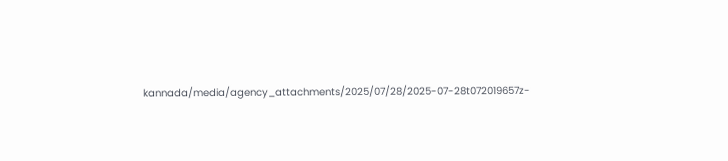kannada/media/agency_attachments/2025/07/28/2025-07-28t072019657z-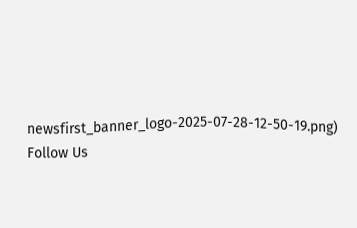newsfirst_banner_logo-2025-07-28-12-50-19.png)
Follow Us